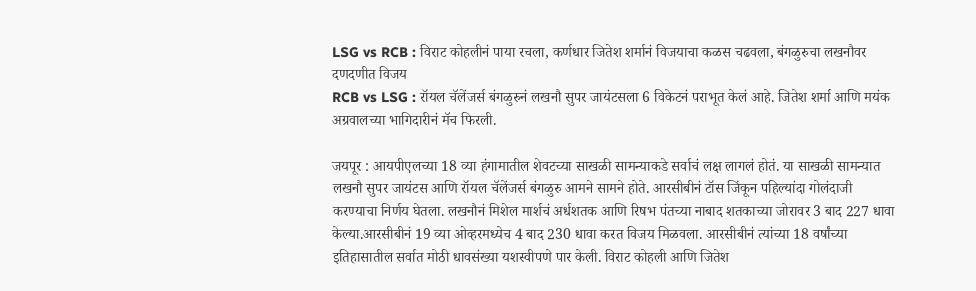LSG vs RCB : विराट कोहलीनं पाया रचला, कर्णधार जितेश शर्मानं विजयाचा कळस चढवला, बंगळुरुचा लखनौवर दणदणीत विजय
RCB vs LSG : रॉयल चॅलेंजर्स बंगळुरुनं लखनौ सुपर जायंटसला 6 विकेटनं पराभूत केलं आहे. जितेश शर्मा आणि मयंक अग्रवालच्या भागिदारीनं मॅच फिरली.

जयपूर : आयपीएलच्या 18 व्या हंगामातील शेवटच्या साखळी सामन्याकडे सर्वाचं लक्ष लागलं होतं. या साखळी सामन्यात लखनौ सुपर जायंटस आणि रॉयल चॅलेंजर्स बंगळुरु आमने सामने होते. आरसीबीनं टॉस जिंकून पहिल्यांदा गोलंदाजी करण्याचा निर्णय घेतला. लखनौनं मिशेल मार्शचं अर्धशतक आणि रिषभ पंतच्या नाबाद शतकाच्या जोरावर 3 बाद 227 धावा केल्या.आरसीबीनं 19 व्या ओव्हरमध्येच 4 बाद 230 धावा करत विजय मिळवला. आरसीबीनं त्यांच्या 18 वर्षांच्या इतिहासातील सर्वात मोठी धावसंख्या यशस्वीपणे पार केली. विराट कोहली आणि जितेश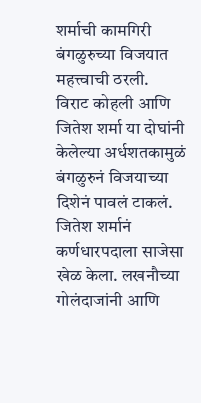शर्माची कामगिरी बंगळुरुच्या विजयात महत्त्वाची ठरली.
विराट कोहली आणि जितेश शर्मा या दोघांनी केलेल्या अर्धशतकामुळं बंगळुरुनं विजयाच्या दिशेनं पावलं टाकलं. जितेश शर्मानं कर्णधारपदाला साजेसा खेळ केला. लखनौच्या गोलंदाजांनी आणि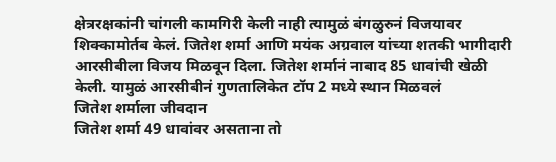क्षेत्ररक्षकांनी चांगली कामगिरी केली नाही त्यामुळं बंगळुरुनं विजयावर शिक्कामोर्तब केलं. जितेश शर्मा आणि मयंक अग्रवाल यांच्या शतकी भागीदारी आरसीबीला विजय मिळवून दिला. जितेश शर्मानं नाबाद 85 धावांची खेळी केली. यामुळं आरसीबीनं गुणतालिकेत टॉप 2 मध्ये स्थान मिळवलं
जितेश शर्माला जीवदान
जितेश शर्मा 49 धावांवर असताना तो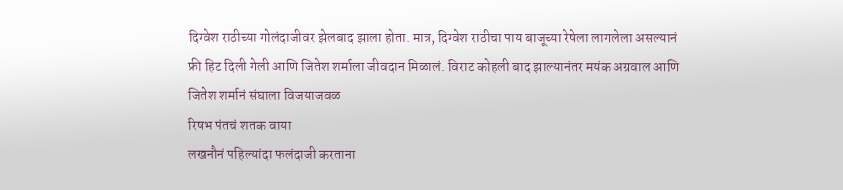दिग्वेश राठीच्या गोलंदाजीवर झेलबाद झाला होता. मात्र, दिग्वेश राठीचा पाय बाजूच्या रेषेला लागलेला असल्यानं फ्री हिट दिली गेली आणि जितेश शर्माला जीवदान मिळालं. विराट कोहली बाद झाल्यानंतर मयंक अग्रवाल आणि जितेश शर्मानं संघाला विजयाजवळ
रिषभ पंतचं शतक वाया
लखनौनं पहिल्यांदा फलंदाजी करताना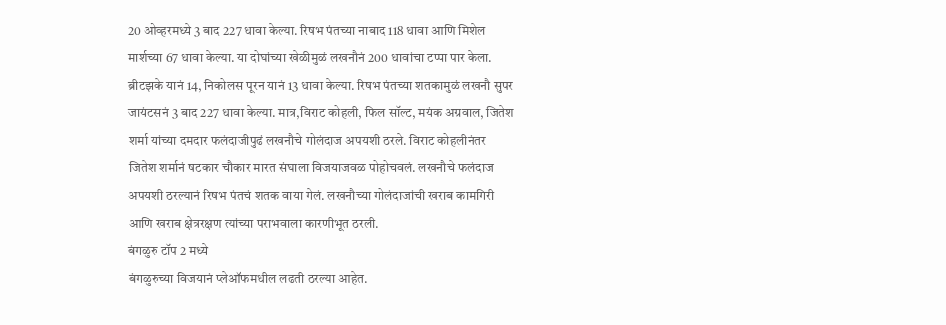20 ओव्हरमध्ये 3 बाद 227 धावा केल्या. रिषभ पंतच्या नाबाद 118 धावा आणि मिशेल मार्शच्या 67 धावा केल्या. या दोघांच्या खेळीमुळं लखनौनं 200 धावांचा टप्पा पार केला. ब्रीटझके यानं 14, निकोलस पूरन यानं 13 धावा केल्या. रिषभ पंतच्या शतकामुळं लखनौ सुपर जायंटसनं 3 बाद 227 धावा केल्या. मात्र,विराट कोहली, फिल सॉल्ट, मयंक अग्रवाल, जितेश शर्मा यांच्या दमदार फलंदाजीपुढं लखनौचे गोलंदाज अपयशी ठरले. विराट कोहलीनंतर जितेश शर्मानं षटकार चौकार मारत संघाला विजयाजवळ पोहोचवलं. लखनौचे फलंदाज अपयशी ठरल्यानं रिषभ पंतचं शतक वाया गेलं. लखनौच्या गोलंदाजांची खराब कामगिरी आणि खराब क्षेत्ररक्षण त्यांच्या पराभवाला कारणीभूत ठरली.
बंगळुरु टॉप 2 मध्ये
बंगळुरुच्या विजयानं प्लेऑफमधील लढती ठरल्या आहेत.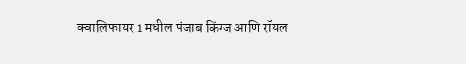क्वालिफायर 1 मधील पंजाब किंग्ज आणि रॉयल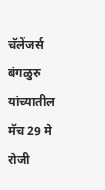चॅलेंजर्स बंगळुरु यांच्यातील मॅच 29 मे रोजी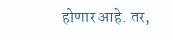होणार आहे. तर,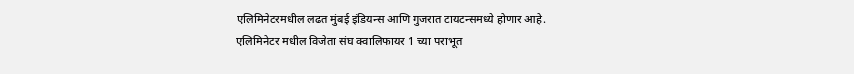एलिमिनेटरमधील लढत मुंबई इंडियन्स आणि गुजरात टायटन्समध्ये होणार आहे. एलिमिनेटर मधील विजेता संघ क्वालिफायर 1 च्या पराभूत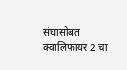संघासोबत क्वालिफायर 2 चा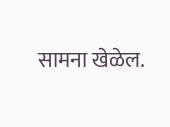सामना खेळेल.